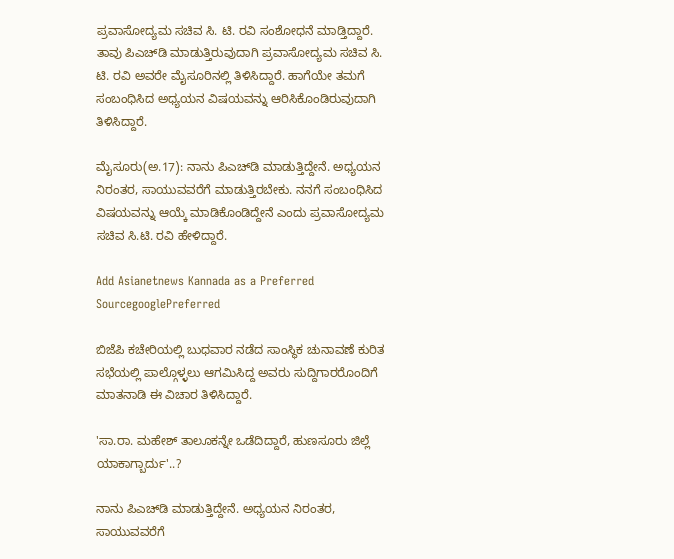ಪ್ರವಾಸೋದ್ಯಮ ಸಚಿವ ಸಿ. ಟಿ. ರವಿ ಸಂಶೋಧನೆ ಮಾಡ್ತಿದ್ದಾರೆ. ತಾವು ಪಿಎಚ್‌ಡಿ ಮಾಡುತ್ತಿರುವುದಾಗಿ ಪ್ರವಾಸೋದ್ಯಮ ಸಚಿವ ಸಿ. ಟಿ. ರವಿ ಅವರೇ ಮೈಸೂರಿನಲ್ಲಿ ತಿಳಿಸಿದ್ದಾರೆ. ಹಾಗೆಯೇ ತಮಗೆ ಸಂಬಂಧಿಸಿದ ಅಧ್ಯಯನ ವಿಷಯವನ್ನು ಆರಿಸಿಕೊಂಡಿರುವುದಾಗಿ ತಿಳಿಸಿದ್ದಾರೆ.

ಮೈಸೂರು(ಅ.17): ನಾನು ಪಿಎಚ್‌ಡಿ ಮಾಡುತ್ತಿದ್ದೇನೆ. ಅಧ್ಯಯನ ನಿರಂತರ, ಸಾಯುವವರೆಗೆ ಮಾಡುತ್ತಿರಬೇಕು. ನನಗೆ ಸಂಬಂಧಿಸಿದ ವಿಷಯವನ್ನು ಆಯ್ಕೆ ಮಾಡಿಕೊಂಡಿದ್ದೇನೆ ಎಂದು ಪ್ರವಾಸೋದ್ಯಮ ಸಚಿವ ಸಿ.ಟಿ. ರವಿ ಹೇಳಿದ್ದಾರೆ.

Add Asianetnews Kannada as a Preferred SourcegooglePreferred

ಬಿಜೆಪಿ ಕಚೇರಿಯಲ್ಲಿ ಬುಧವಾರ ನಡೆದ ಸಾಂಸ್ಥಿಕ ಚುನಾವಣೆ ಕುರಿತ ಸಭೆಯಲ್ಲಿ ಪಾಲ್ಗೊಳ್ಳಲು ಆಗಮಿಸಿದ್ದ ಅವರು ಸುದ್ದಿಗಾರರೊಂದಿಗೆ ಮಾತನಾಡಿ ಈ ವಿಚಾರ ತಿಳಿಸಿದ್ದಾರೆ.

'ಸಾ.ರಾ. ಮಹೇಶ್‌ ತಾಲೂಕನ್ನೇ ಒಡೆದಿದ್ದಾರೆ, ಹುಣಸೂರು ಜಿಲ್ಲೆ ಯಾಕಾಗ್ಬಾರ್ದು'..?

ನಾನು ಪಿಎಚ್‌ಡಿ ಮಾಡುತ್ತಿದ್ದೇನೆ. ಅಧ್ಯಯನ ನಿರಂತರ, ಸಾಯುವವರೆಗೆ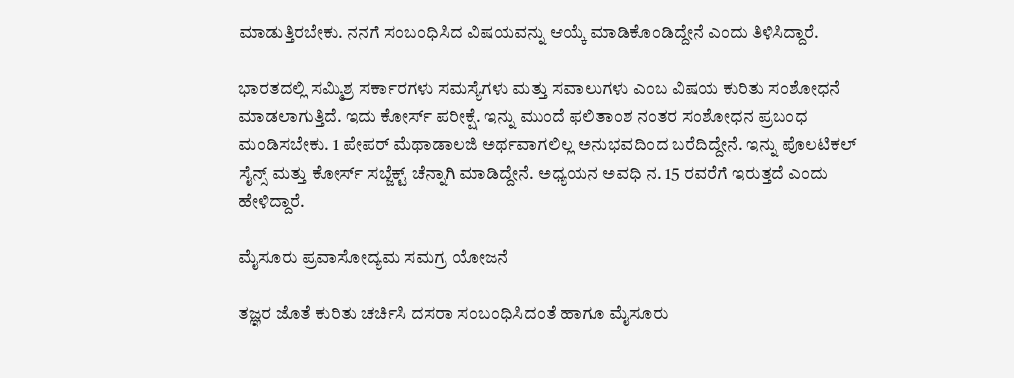ಮಾಡುತ್ತಿರಬೇಕು. ನನಗೆ ಸಂಬಂಧಿಸಿದ ವಿಷಯವನ್ನು ಆಯ್ಕೆ ಮಾಡಿಕೊಂಡಿದ್ದೇನೆ ಎಂದು ತಿಳಿಸಿದ್ದಾರೆ.

ಭಾರತದಲ್ಲಿ ಸಮ್ಮಿಶ್ರ ಸರ್ಕಾರಗಳು ಸಮಸ್ಯೆಗಳು ಮತ್ತು ಸವಾಲುಗಳು ಎಂಬ ವಿಷಯ ಕುರಿತು ಸಂಶೋಧನೆ ಮಾಡಲಾಗುತ್ತಿದೆ. ಇದು ಕೋರ್ಸ್‌ ಪರೀಕ್ಷೆ. ಇನ್ನು ಮುಂದೆ ಫಲಿತಾಂಶ ನಂತರ ಸಂಶೋಧನ ಪ್ರಬಂಧ ಮಂಡಿಸಬೇಕು. 1 ಪೇಪರ್‌ ಮೆಥಾಡಾಲಜಿ ಅರ್ಥವಾಗಲಿಲ್ಲ ಅನುಭವದಿಂದ ಬರೆದಿದ್ದೇನೆ. ಇನ್ನು ಪೊಲಟಿಕಲ್‌ ಸೈನ್ಸ್‌ ಮತ್ತು ಕೋರ್ಸ್‌ ಸಬ್ಜೆಕ್ಟ್ ಚೆನ್ನಾಗಿ ಮಾಡಿದ್ದೇನೆ. ಅಧ್ಯಯನ ಅವಧಿ ನ. 15 ರವರೆಗೆ ಇರುತ್ತದೆ ಎಂದು ಹೇಳಿದ್ದಾರೆ.

ಮೈಸೂರು ಪ್ರವಾಸೋದ್ಯಮ ಸಮಗ್ರ ಯೋಜನೆ

ತಜ್ಞರ ಜೊತೆ ಕುರಿತು ಚರ್ಚಿಸಿ ದಸರಾ ಸಂಬಂಧಿಸಿದಂತೆ ಹಾಗೂ ಮೈಸೂರು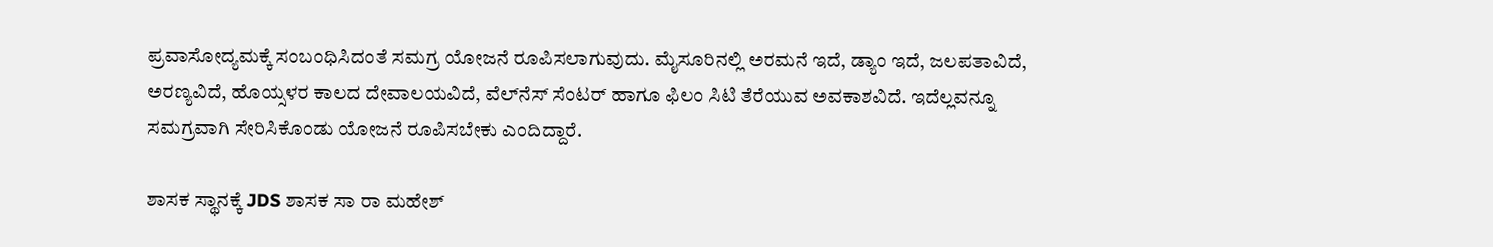ಪ್ರವಾಸೋದ್ಯಮಕ್ಕೆ ಸಂಬಂಧಿಸಿದಂತೆ ಸಮಗ್ರ ಯೋಜನೆ ರೂಪಿಸಲಾಗುವುದು. ಮೈಸೂರಿನಲ್ಲಿ ಅರಮನೆ ಇದೆ, ಡ್ಯಾಂ ಇದೆ, ಜಲಪತಾವಿದೆ, ಅರಣ್ಯವಿದೆ, ಹೊಯ್ಸಳರ ಕಾಲದ ದೇವಾಲಯವಿದೆ, ವೆಲ್‌ನೆಸ್‌ ಸೆಂಟರ್‌ ಹಾಗೂ ಫಿಲಂ ಸಿಟಿ ತೆರೆಯುವ ಅವಕಾಶವಿದೆ. ಇದೆಲ್ಲವನ್ನೂ ಸಮಗ್ರವಾಗಿ ಸೇರಿಸಿಕೊಂಡು ಯೋಜನೆ ರೂಪಿಸಬೇಕು ಎಂದಿದ್ದಾರೆ.

ಶಾಸಕ ಸ್ಥಾನಕ್ಕೆ JDS ಶಾಸಕ ಸಾ ರಾ ಮಹೇಶ್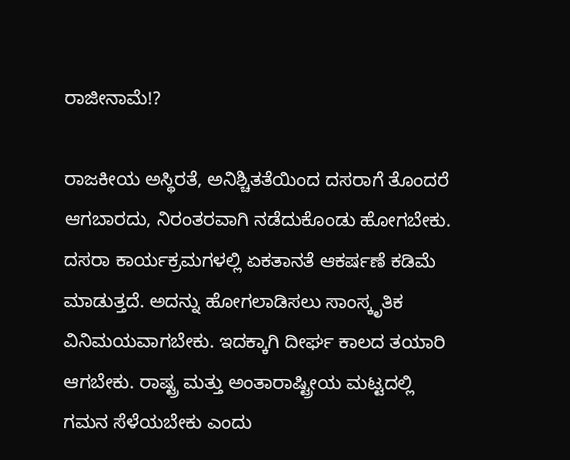ರಾಜೀನಾಮೆ!?

ರಾಜಕೀಯ ಅಸ್ಥಿರತೆ, ಅನಿಶ್ಚಿತತೆಯಿಂದ ದಸರಾಗೆ ತೊಂದರೆ ಆಗಬಾರದು, ನಿರಂತರವಾಗಿ ನಡೆದುಕೊಂಡು ಹೋಗಬೇಕು. ದಸರಾ ಕಾರ್ಯಕ್ರಮಗಳಲ್ಲಿ ಏಕತಾನತೆ ಆಕರ್ಷಣೆ ಕಡಿಮೆ ಮಾಡುತ್ತದೆ. ಅದನ್ನು ಹೋಗಲಾಡಿಸಲು ಸಾಂಸ್ಕೃತಿಕ ವಿನಿಮಯವಾಗಬೇಕು. ಇದಕ್ಕಾಗಿ ದೀರ್ಘ ಕಾಲದ ತಯಾರಿ ಆಗಬೇಕು. ರಾಷ್ಟ್ರ ಮತ್ತು ಅಂತಾರಾಷ್ಟ್ರೀಯ ಮಟ್ಟದಲ್ಲಿ ಗಮನ ಸೆಳೆಯಬೇಕು ಎಂದು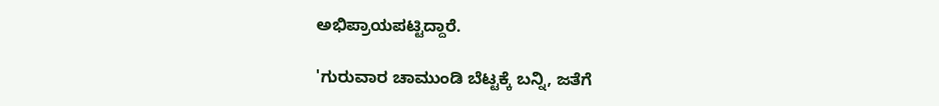ಅಭಿಪ್ರಾಯಪಟ್ಟಿದ್ದಾರೆ.

'ಗುರುವಾರ ಚಾಮುಂಡಿ ಬೆಟ್ಟಕ್ಕೆ ಬನ್ನಿ, ಜತೆಗೆ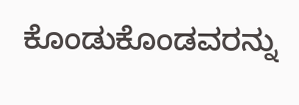ಕೊಂಡುಕೊಂಡವರನ್ನು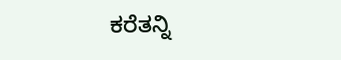ಕರೆತನ್ನಿ